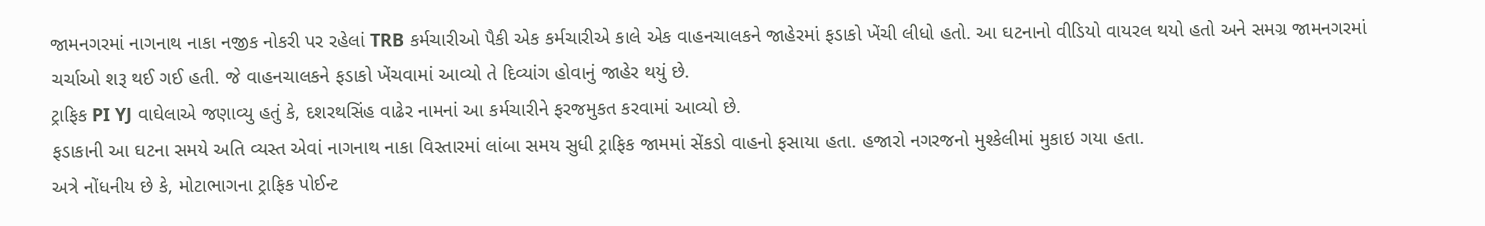જામનગરમાં નાગનાથ નાકા નજીક નોકરી પર રહેલાં TRB કર્મચારીઓ પૈકી એક કર્મચારીએ કાલે એક વાહનચાલકને જાહેરમાં ફડાકો ખેંચી લીધો હતો. આ ઘટનાનો વીડિયો વાયરલ થયો હતો અને સમગ્ર જામનગરમાં ચર્ચાઓ શરૂ થઈ ગઈ હતી. જે વાહનચાલકને ફડાકો ખેંચવામાં આવ્યો તે દિવ્યાંગ હોવાનું જાહેર થયું છે.
ટ્રાફિક PI YJ વાઘેલાએ જણાવ્યુ હતું કે, દશરથસિંહ વાઢેર નામનાં આ કર્મચારીને ફરજમુકત કરવામાં આવ્યો છે.
ફડાકાની આ ઘટના સમયે અતિ વ્યસ્ત એવાં નાગનાથ નાકા વિસ્તારમાં લાંબા સમય સુધી ટ્રાફિક જામમાં સેંકડો વાહનો ફસાયા હતા. હજારો નગરજનો મુશ્કેલીમાં મુકાઇ ગયા હતા.
અત્રે નોંધનીય છે કે, મોટાભાગના ટ્રાફિક પોઈન્ટ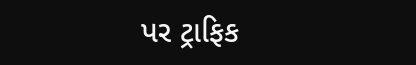પર ટ્રાફિક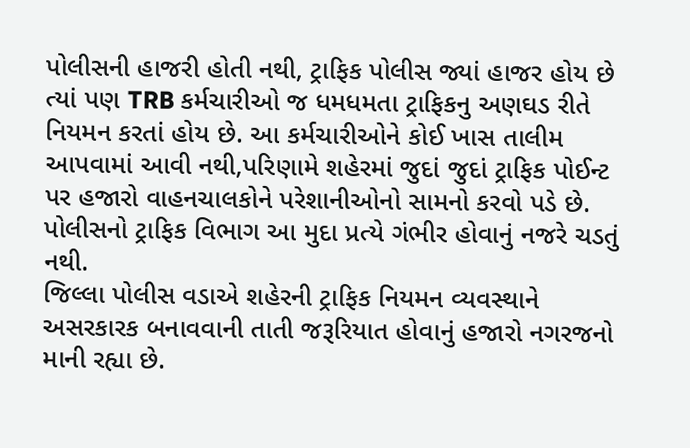પોલીસની હાજરી હોતી નથી, ટ્રાફિક પોલીસ જ્યાં હાજર હોય છે ત્યાં પણ TRB કર્મચારીઓ જ ધમધમતા ટ્રાફિકનુ અણઘડ રીતે નિયમન કરતાં હોય છે. આ કર્મચારીઓને કોઈ ખાસ તાલીમ આપવામાં આવી નથી,પરિણામે શહેરમાં જુદાં જુદાં ટ્રાફિક પોઈન્ટ પર હજારો વાહનચાલકોને પરેશાનીઓનો સામનો કરવો પડે છે. પોલીસનો ટ્રાફિક વિભાગ આ મુદા પ્રત્યે ગંભીર હોવાનું નજરે ચડતું નથી.
જિલ્લા પોલીસ વડાએ શહેરની ટ્રાફિક નિયમન વ્યવસ્થાને અસરકારક બનાવવાની તાતી જરૂરિયાત હોવાનું હજારો નગરજનો માની રહ્યા છે.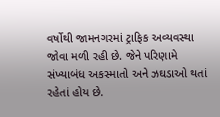વર્ષોથી જામનગરમાં ટ્રાફિક અવ્યવસ્થા જોવા મળી રહી છે. જેને પરિણામે સંખ્યાબંધ અકસ્માતો અને ઝઘડાઓ થતાં રહેતાં હોય છે.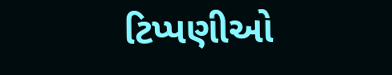ટિપ્પણીઓ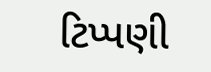ટિપ્પણી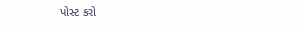પોસ્ટ કરો